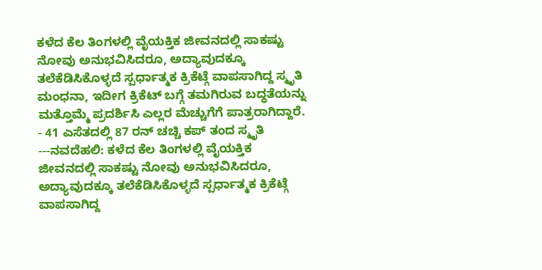ಕಳೆದ ಕೆಲ ತಿಂಗಳಲ್ಲಿ ವೈಯಕ್ತಿಕ ಜೀವನದಲ್ಲಿ ಸಾಕಷ್ಟು ನೋವು ಅನುಭವಿಸಿದರೂ, ಅದ್ಯಾವುದಕ್ಕೂ ತಲೆಕೆಡಿಸಿಕೊಳ್ಳದೆ ಸ್ಪರ್ಧಾತ್ಮಕ ಕ್ರಿಕೆಟ್ಗೆ ವಾಪಸಾಗಿದ್ದ ಸ್ಮೃತಿ ಮಂಧನಾ, ಇದೀಗ ಕ್ರಿಕೆಟ್ ಬಗ್ಗೆ ತಮಗಿರುವ ಬದ್ಧತೆಯನ್ನು ಮತ್ತೊಮ್ಮೆ ಪ್ರದರ್ಶಿಸಿ ಎಲ್ಲರ ಮೆಚ್ಚುಗೆಗೆ ಪಾತ್ರರಾಗಿದ್ದಾರೆ.
- 41 ಎಸೆತದಲ್ಲಿ 87 ರನ್ ಚಚ್ಚಿ ಕಪ್ ತಂದ ಸ್ಮೃತಿ
---ನವದೆಹಲಿ: ಕಳೆದ ಕೆಲ ತಿಂಗಳಲ್ಲಿ ವೈಯಕ್ತಿಕ ಜೀವನದಲ್ಲಿ ಸಾಕಷ್ಟು ನೋವು ಅನುಭವಿಸಿದರೂ, ಅದ್ಯಾವುದಕ್ಕೂ ತಲೆಕೆಡಿಸಿಕೊಳ್ಳದೆ ಸ್ಪರ್ಧಾತ್ಮಕ ಕ್ರಿಕೆಟ್ಗೆ ವಾಪಸಾಗಿದ್ದ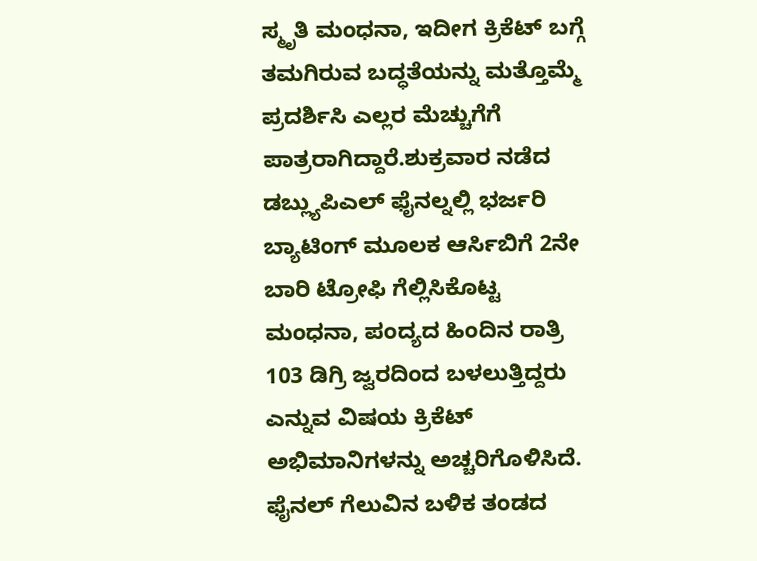ಸ್ಮೃತಿ ಮಂಧನಾ, ಇದೀಗ ಕ್ರಿಕೆಟ್ ಬಗ್ಗೆ ತಮಗಿರುವ ಬದ್ಧತೆಯನ್ನು ಮತ್ತೊಮ್ಮೆ ಪ್ರದರ್ಶಿಸಿ ಎಲ್ಲರ ಮೆಚ್ಚುಗೆಗೆ ಪಾತ್ರರಾಗಿದ್ದಾರೆ.ಶುಕ್ರವಾರ ನಡೆದ ಡಬ್ಲ್ಯುಪಿಎಲ್ ಫೈನಲ್ನಲ್ಲಿ ಭರ್ಜರಿ ಬ್ಯಾಟಿಂಗ್ ಮೂಲಕ ಆರ್ಸಿಬಿಗೆ 2ನೇ ಬಾರಿ ಟ್ರೋಫಿ ಗೆಲ್ಲಿಸಿಕೊಟ್ಟ ಮಂಧನಾ, ಪಂದ್ಯದ ಹಿಂದಿನ ರಾತ್ರಿ 103 ಡಿಗ್ರಿ ಜ್ವರದಿಂದ ಬಳಲುತ್ತಿದ್ದರು ಎನ್ನುವ ವಿಷಯ ಕ್ರಿಕೆಟ್ ಅಭಿಮಾನಿಗಳನ್ನು ಅಚ್ಚರಿಗೊಳಿಸಿದೆ.
ಫೈನಲ್ ಗೆಲುವಿನ ಬಳಿಕ ತಂಡದ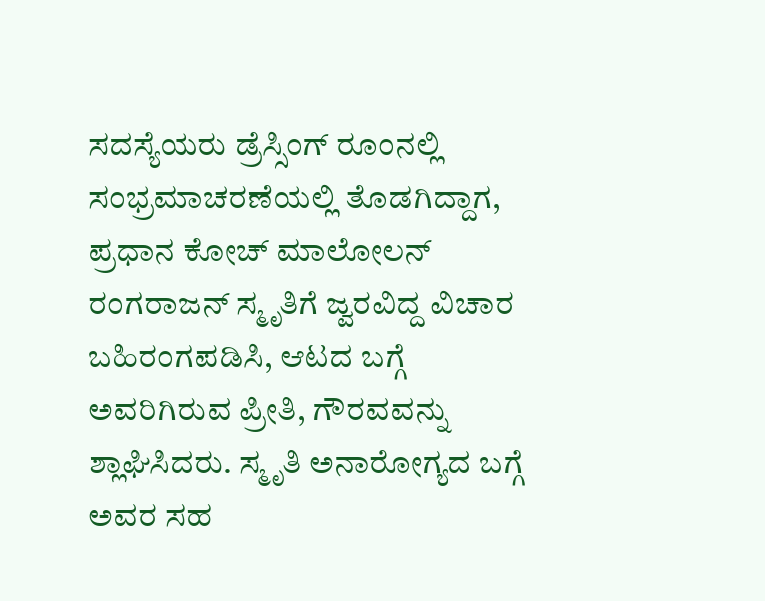ಸದಸ್ಯೆಯರು ಡ್ರೆಸ್ಸಿಂಗ್ ರೂಂನಲ್ಲಿ ಸಂಭ್ರಮಾಚರಣೆಯಲ್ಲಿ ತೊಡಗಿದ್ದಾಗ, ಪ್ರಧಾನ ಕೋಚ್ ಮಾಲೋಲನ್ ರಂಗರಾಜನ್ ಸ್ಮೃತಿಗೆ ಜ್ವರವಿದ್ದ ವಿಚಾರ ಬಹಿರಂಗಪಡಿಸಿ, ಆಟದ ಬಗ್ಗೆ ಅವರಿಗಿರುವ ಪ್ರೀತಿ, ಗೌರವವನ್ನು ಶ್ಲಾಘಿಸಿದರು. ಸ್ಮೃತಿ ಅನಾರೋಗ್ಯದ ಬಗ್ಗೆ ಅವರ ಸಹ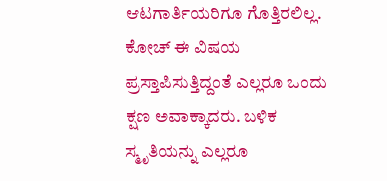ಆಟಗಾರ್ತಿಯರಿಗೂ ಗೊತ್ತಿರಲಿಲ್ಲ. ಕೋಚ್ ಈ ವಿಷಯ ಪ್ರಸ್ತಾಪಿಸುತ್ತಿದ್ದಂತೆ ಎಲ್ಲರೂ ಒಂದು ಕ್ಷಣ ಅವಾಕ್ಕಾದರು. ಬಳಿಕ ಸ್ಮೃತಿಯನ್ನು ಎಲ್ಲರೂ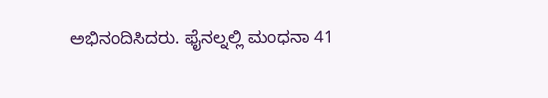ಅಭಿನಂದಿಸಿದರು. ಫೈನಲ್ನಲ್ಲಿ ಮಂಧನಾ 41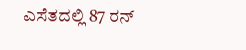ಎಸೆತದಲ್ಲಿ 87 ರನ್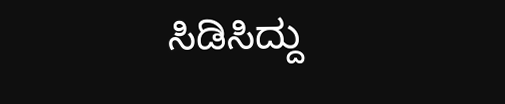ಸಿಡಿಸಿದ್ದು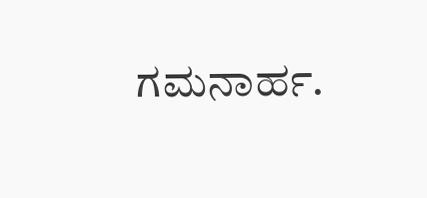ಗಮನಾರ್ಹ.